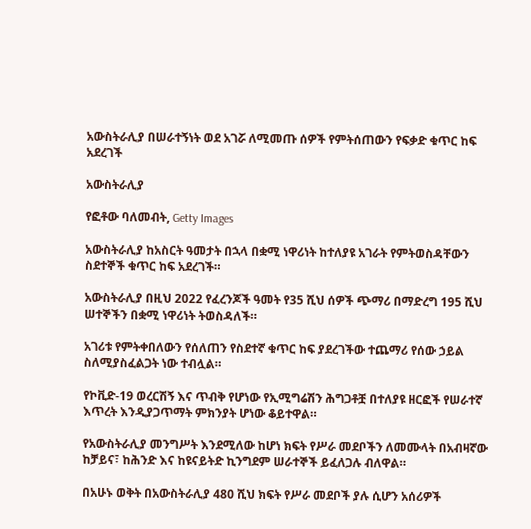አውስትራሊያ በሠራተኝነት ወደ አገሯ ለሚመጡ ሰዎች የምትሰጠውን የፍቃድ ቁጥር ከፍ አደረገች

አውስትራሊያ

የፎቶው ባለመብት, Getty Images

አውስትራሊያ ከአስርት ዓመታት በኋላ በቋሚ ነዋሪነት ከተለያዩ አገራት የምትወስዳቸውን ስደተኞች ቁጥር ከፍ አደረገች።

አውስትራሊያ በዚህ 2022 የፈረንጆች ዓመት የ35 ሺህ ሰዎች ጭማሪ በማድረግ 195 ሺህ ሠተኞችን በቋሚ ነዋሪነት ትወስዳለች።

አገሪቱ የምትቀበለውን የሰለጠን የስደተኛ ቁጥር ከፍ ያደረገችው ተጨማሪ የሰው ኃይል ስለሚያስፈልጋት ነው ተብሏል።

የኮቪድ-19 ወረርሽኝ እና ጥብቅ የሆነው የኢሚግሬሽን ሕግጋቶቿ በተለያዩ ዘርፎች የሠራተኛ እጥረት እንዲያጋጥማት ምክንያት ሆነው ቆይተዋል።

የአውስትራሊያ መንግሥት እንደሚለው ከሆነ ክፍት የሥራ መደቦችን ለመሙላት በአብዛኛው ከቻይና፣ ከሕንድ እና ከዩናይትድ ኪንግደም ሠራተኞች ይፈለጋሉ ብለዋል።

በአሁኑ ወቅት በአውስትራሊያ 480 ሺህ ክፍት የሥራ መደቦች ያሉ ሲሆን አሰሪዎች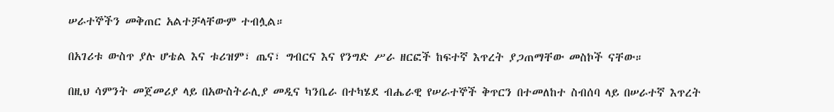ሠራተኞችን መቅጠር አልተቻላቸውም ተብሏል።

በአገሪቱ ውስጥ ያሉ ሆቴል እና ቱሪዝም፣ ጤና፣ ግብርና እና የንግድ ሥራ ዘርፎች ከፍተኛ እጥረት ያጋጠማቸው መስኮች ናቸው።

በዚህ ሳምንት መጀመሪያ ላይ በአውስትራሊያ መዲና ካንቤራ በተካሄደ ብሔራዊ የሠራተኞች ቅጥርን በተመለከተ ስብሰባ ላይ በሠራተኛ እጥረት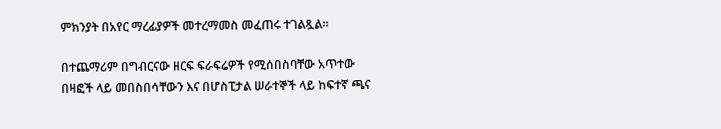ምክንያት በአየር ማረፊያዎች መተረማመስ መፈጠሩ ተገልጿል።

በተጨማሪም በግብርናው ዘርፍ ፍራፍሬዎች የሚሰበስባቸው አጥተው በዛፎች ላይ መበስበሳቸውን እና በሆስፒታል ሠራተኞች ላይ ከፍተኛ ጫና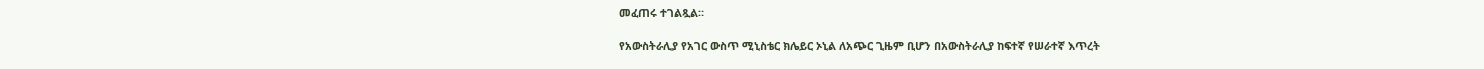መፈጠሩ ተገልጿል።

የአውስትራሊያ የአገር ውስጥ ሚኒስቴር ክሌይር ኦኒል ለአጭር ጊዜም ቢሆን በአውስትራሊያ ከፍተኛ የሠራተኛ እጥረት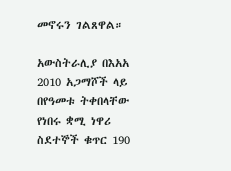መኖሩን ገልጸዋል።

አውስትራሊያ በእአአ 2010 አጋማሾች ላይ በየዓመቱ ትቀበላቸው የነበሩ ቋሚ ነዋሪ ስደተኞች ቁጥር 190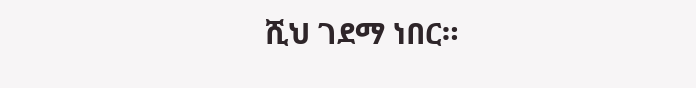ሺህ ገደማ ነበር።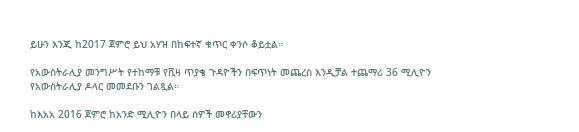ይሁን እንጂ ከ2017 ጀምሮ ይህ አሃዝ በከፍተኛ ቁጥር ቀንሶ ቆይቷል።

የአውስትራሊያ መንግሥት የተከማቹ የቪዛ ጥያቄ ጉዳዮችን በፍጥነት መጨረስ እንዲቻል ተጨማሪ 36 ሚሊዮን የአውስትራሊያ ዶላር መመደቡን ገልጿል።

ከእአአ 2016 ጀምሮ ከአንድ ሚሊዮን በላይ ሰዎች መኖሪያቸውን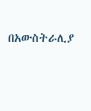በአውስትራሊያ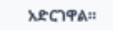አድርገዋል።